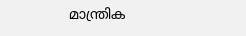മാന്ത്രിക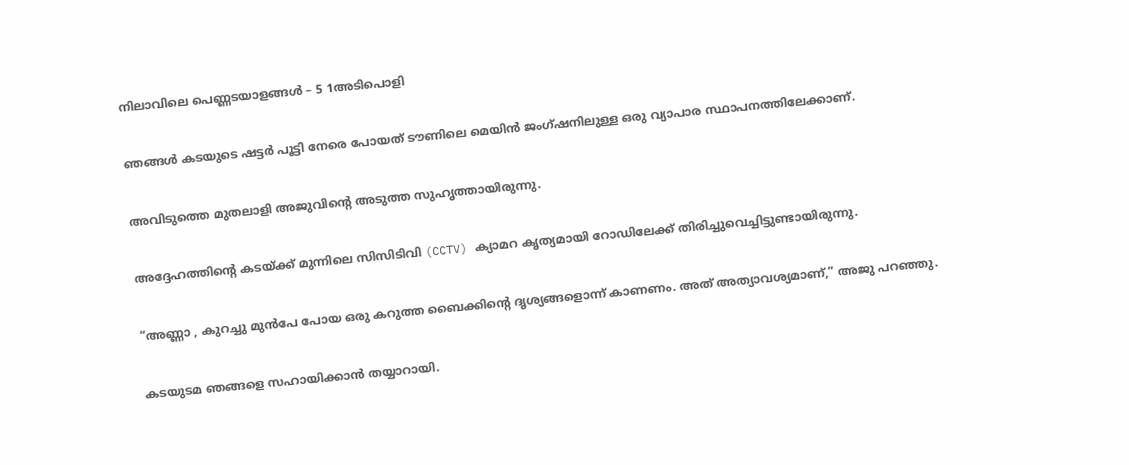നിലാവിലെ പെണ്ണടയാളങ്ങൾ – 5 1അടിപൊളി

ഞങ്ങൾ കടയുടെ ഷട്ടർ പൂട്ടി നേരെ പോയത് ടൗണിലെ മെയിൻ ജംഗ്ഷനിലുള്ള ഒരു വ്യാപാര സ്ഥാപനത്തിലേക്കാണ്.

അവിടുത്തെ മുതലാളി അജുവിന്റെ അടുത്ത സുഹൃത്തായിരുന്നു.

അദ്ദേഹത്തിന്റെ കടയ്ക്ക് മുന്നിലെ സിസിടിവി (CCTV) ക്യാമറ കൃത്യമായി റോഡിലേക്ക് തിരിച്ചുവെച്ചിട്ടുണ്ടായിരുന്നു.

“അണ്ണാ , കുറച്ചു മുൻപേ പോയ ഒരു കറുത്ത ബൈക്കിന്റെ ദൃശ്യങ്ങളൊന്ന് കാണണം. അത് അത്യാവശ്യമാണ്,” അജു പറഞ്ഞു.

കടയുടമ ഞങ്ങളെ സഹായിക്കാൻ തയ്യാറായി.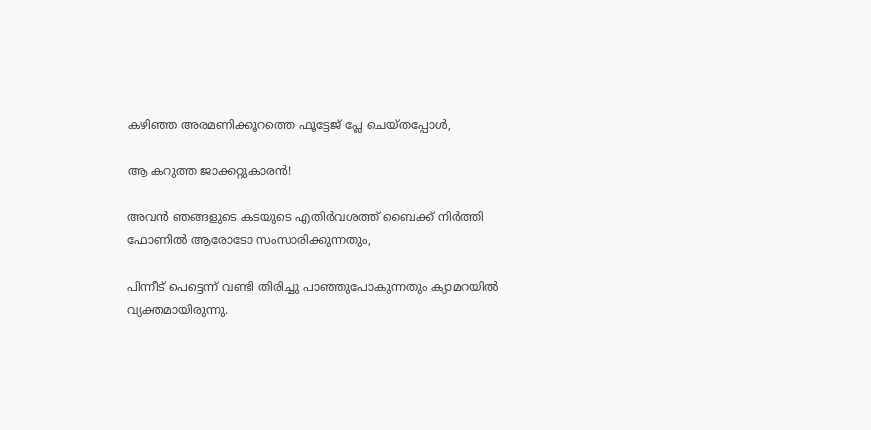കഴിഞ്ഞ അരമണിക്കൂറത്തെ ഫൂട്ടേജ് പ്ലേ ചെയ്തപ്പോൾ,

ആ കറുത്ത ജാക്കറ്റുകാരൻ!

അവൻ ഞങ്ങളുടെ കടയുടെ എതിർവശത്ത് ബൈക്ക് നിർത്തി ഫോണിൽ ആരോടോ സംസാരിക്കുന്നതും,

പിന്നീട് പെട്ടെന്ന് വണ്ടി തിരിച്ചു പാഞ്ഞുപോകുന്നതും ക്യാമറയിൽ വ്യക്തമായിരുന്നു.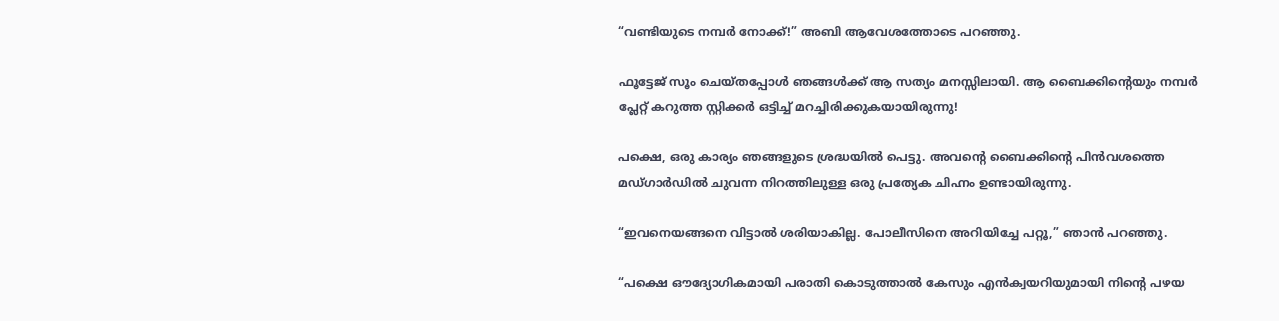“വണ്ടിയുടെ നമ്പർ നോക്ക്!” അബി ആവേശത്തോടെ പറഞ്ഞു.

ഫൂട്ടേജ് സൂം ചെയ്തപ്പോൾ ഞങ്ങൾക്ക് ആ സത്യം മനസ്സിലായി. ആ ബൈക്കിന്റെയും നമ്പർ പ്ലേറ്റ് കറുത്ത സ്റ്റിക്കർ ഒട്ടിച്ച് മറച്ചിരിക്കുകയായിരുന്നു!

പക്ഷെ, ഒരു കാര്യം ഞങ്ങളുടെ ശ്രദ്ധയിൽ പെട്ടു. അവന്റെ ബൈക്കിന്റെ പിൻവശത്തെ മഡ്ഗാർഡിൽ ചുവന്ന നിറത്തിലുള്ള ഒരു പ്രത്യേക ചിഹ്നം ഉണ്ടായിരുന്നു.

“ഇവനെയങ്ങനെ വിട്ടാൽ ശരിയാകില്ല. പോലീസിനെ അറിയിച്ചേ പറ്റൂ,” ഞാൻ പറഞ്ഞു.

“പക്ഷെ ഔദ്യോഗികമായി പരാതി കൊടുത്താൽ കേസും എൻക്വയറിയുമായി നിന്റെ പഴയ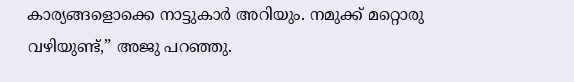കാര്യങ്ങളൊക്കെ നാട്ടുകാർ അറിയും. നമുക്ക് മറ്റൊരു വഴിയുണ്ട്,” അജു പറഞ്ഞു.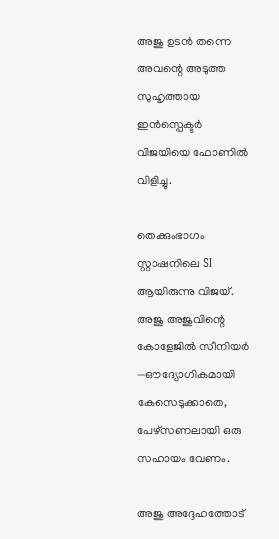അജു ഉടൻ തന്നെ അവന്റെ അടുത്ത സുഹൃത്തായ ഇൻസ്പെക്ടർ വിജയിയെ ഫോണിൽ വിളിച്ചു.

തെക്കുംഭാഗം സ്റ്റാഷനിലെ SI ആയിരുന്നു വിജയ്. അജു അജുവിന്റെ കോളേജിൽ സീനിയർ —ഔദ്യോഗികമായി കേസെടുക്കാതെ, പേഴ്സണലായി ഒരു സഹായം വേണം.

അജു അദ്ദേഹത്തോട്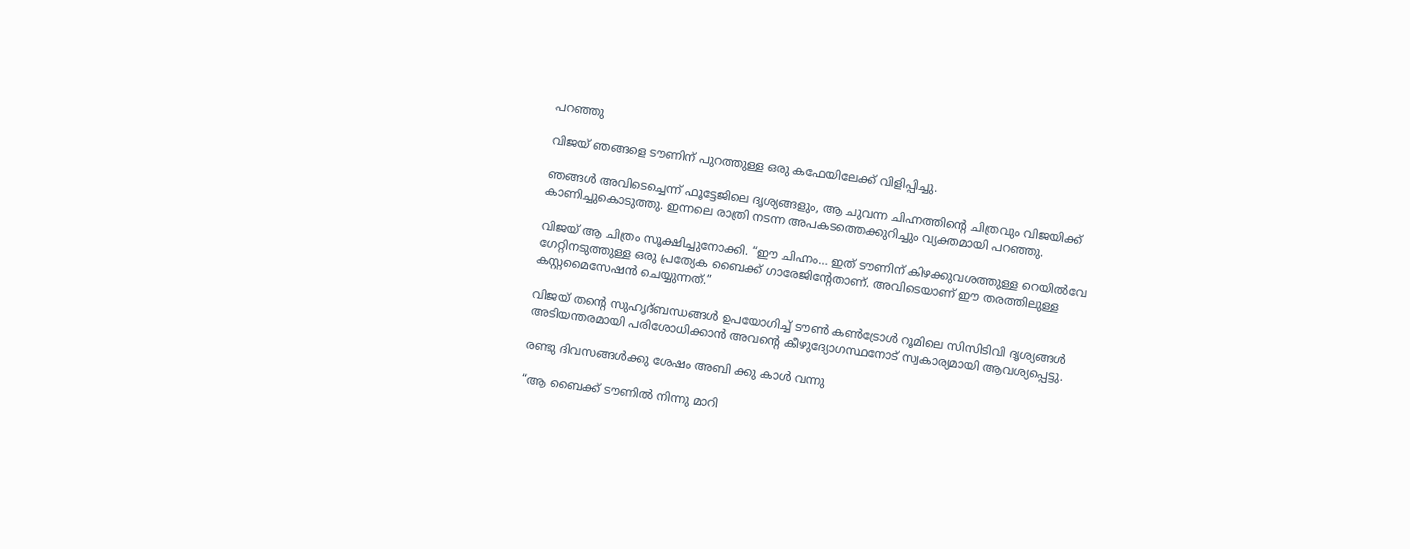പറഞ്ഞു

വിജയ് ഞങ്ങളെ ടൗണിന് പുറത്തുള്ള ഒരു കഫേയിലേക്ക് വിളിപ്പിച്ചു.

ഞങ്ങൾ അവിടെച്ചെന്ന് ഫൂട്ടേജിലെ ദൃശ്യങ്ങളും, ആ ചുവന്ന ചിഹ്നത്തിന്റെ ചിത്രവും വിജയിക്ക് കാണിച്ചുകൊടുത്തു. ഇന്നലെ രാത്രി നടന്ന അപകടത്തെക്കുറിച്ചും വ്യക്തമായി പറഞ്ഞു.

വിജയ് ആ ചിത്രം സൂക്ഷിച്ചുനോക്കി. “ഈ ചിഹ്നം… ഇത് ടൗണിന് കിഴക്കുവശത്തുള്ള റെയിൽവേ ഗേറ്റിനടുത്തുള്ള ഒരു പ്രത്യേക ബൈക്ക് ഗാരേജിന്റേതാണ്. അവിടെയാണ് ഈ തരത്തിലുള്ള കസ്റ്റമൈസേഷൻ ചെയ്യുന്നത്.”

വിജയ് തന്റെ സുഹൃദ്ബന്ധങ്ങൾ ഉപയോഗിച്ച് ടൗൺ കൺട്രോൾ റൂമിലെ സിസിടിവി ദൃശ്യങ്ങൾ അടിയന്തരമായി പരിശോധിക്കാൻ അവന്റെ കീഴുദ്യോഗസ്ഥനോട് സ്വകാര്യമായി ആവശ്യപ്പെട്ടു.

രണ്ടു ദിവസങ്ങൾക്കു ശേഷം അബി ക്കു കാൾ വന്നു

“ആ ബൈക്ക് ടൗണിൽ നിന്നു മാറി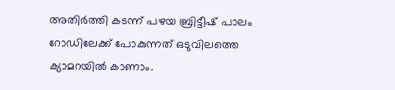അതിർത്തി കടന്ന് പഴയ ബ്രിട്ടീഷ്‌ പാലം റോഡിലേക്ക് പോകുന്നത് ഒടുവിലത്തെ ക്യാമറയിൽ കാണാം.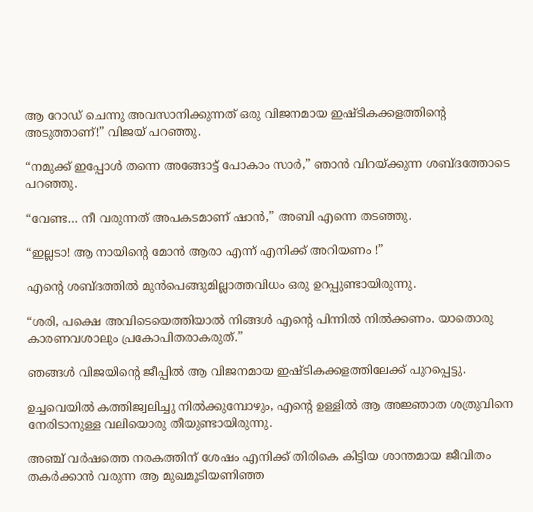ആ റോഡ് ചെന്നു അവസാനിക്കുന്നത് ഒരു വിജനമായ ഇഷ്ടികക്കളത്തിന്റെ അടുത്താണ്!” വിജയ് പറഞ്ഞു.

“നമുക്ക് ഇപ്പോൾ തന്നെ അങ്ങോട്ട് പോകാം സാർ,” ഞാൻ വിറയ്ക്കുന്ന ശബ്ദത്തോടെ പറഞ്ഞു.

“വേണ്ട… നീ വരുന്നത് അപകടമാണ് ഷാൻ,” അബി എന്നെ തടഞ്ഞു.

“ഇല്ലടാ! ആ നായിന്റെ മോൻ ആരാ എന്ന് എനിക്ക് അറിയണം !”

എന്റെ ശബ്ദത്തിൽ മുൻപെങ്ങുമില്ലാത്തവിധം ഒരു ഉറപ്പുണ്ടായിരുന്നു.

“ശരി, പക്ഷെ അവിടെയെത്തിയാൽ നിങ്ങൾ എന്റെ പിന്നിൽ നിൽക്കണം. യാതൊരു കാരണവശാലും പ്രകോപിതരാകരുത്.”

ഞങ്ങൾ വിജയിന്റെ ജീപ്പിൽ ആ വിജനമായ ഇഷ്ടികക്കളത്തിലേക്ക് പുറപ്പെട്ടു.

ഉച്ചവെയിൽ കത്തിജ്വലിച്ചു നിൽക്കുമ്പോഴും, എന്റെ ഉള്ളിൽ ആ അജ്ഞാത ശത്രുവിനെ നേരിടാനുള്ള വലിയൊരു തീയുണ്ടായിരുന്നു.

അഞ്ച് വർഷത്തെ നരകത്തിന് ശേഷം എനിക്ക് തിരികെ കിട്ടിയ ശാന്തമായ ജീവിതം തകർക്കാൻ വരുന്ന ആ മുഖമൂടിയണിഞ്ഞ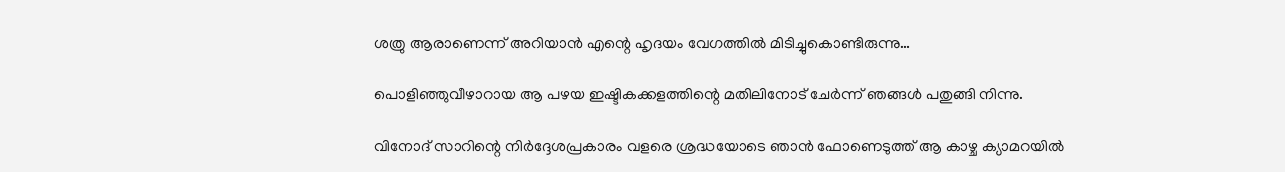ശത്രു ആരാണെന്ന് അറിയാൻ എന്റെ ഹൃദയം വേഗത്തിൽ മിടിച്ചുകൊണ്ടിരുന്നു…

പൊളിഞ്ഞുവീഴാറായ ആ പഴയ ഇഷ്ടികക്കളത്തിന്റെ മതിലിനോട് ചേർന്ന് ഞങ്ങൾ പതുങ്ങി നിന്നു.

വിനോദ് സാറിന്റെ നിർദ്ദേശപ്രകാരം വളരെ ശ്രദ്ധയോടെ ഞാൻ ഫോണെടുത്ത് ആ കാഴ്ച ക്യാമറയിൽ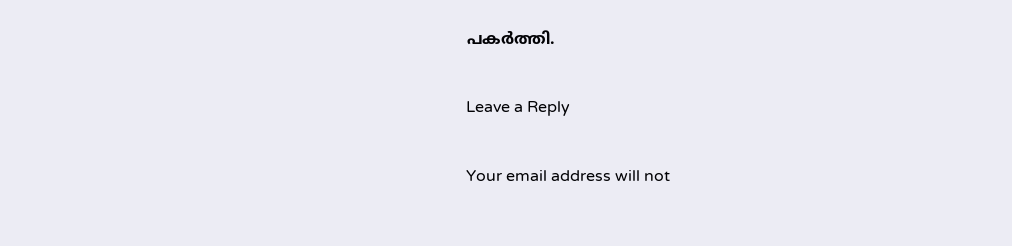പകർത്തി.

Leave a Reply

Your email address will not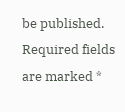be published. Required fields are marked *